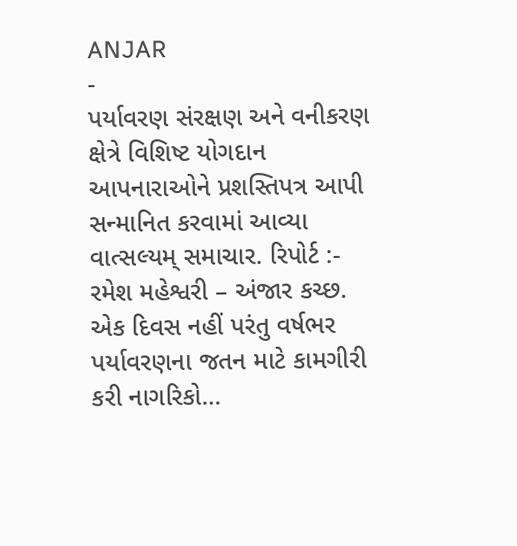ANJAR
-
પર્યાવરણ સંરક્ષણ અને વનીકરણ ક્ષેત્રે વિશિષ્ટ યોગદાન આપનારાઓને પ્રશસ્તિપત્ર આપી સન્માનિત કરવામાં આવ્યા
વાત્સલ્યમ્ સમાચાર. રિપોર્ટ :- રમેશ મહેશ્વરી – અંજાર કચ્છ. એક દિવસ નહીં પરંતુ વર્ષભર પર્યાવરણના જતન માટે કામગીરી કરી નાગરિકો…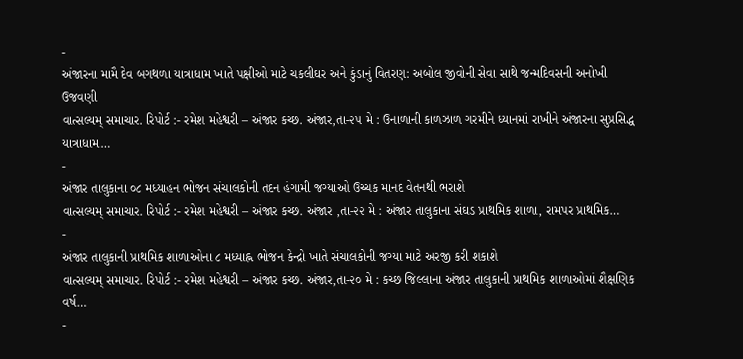-
અંજારના મામૈ દેવ બગથળા યાત્રાધામ ખાતે પક્ષીઓ માટે ચકલીઘર અને કુંડાનું વિતરણ: અબોલ જીવોની સેવા સાથે જન્મદિવસની અનોખી ઉજવણી
વાત્સલ્યમ્ સમાચાર. રિપોર્ટ :- રમેશ મહેશ્વરી – અંજાર કચ્છ. અંજાર,તા-૨૫ મે : ઉનાળાની કાળઝાળ ગરમીને ધ્યાનમાં રાખીને અંજારના સુપ્રસિદ્ધ યાત્રાધામ…
-
અંજાર તાલુકાના ૦૮ મધ્યાહન ભોજન સંચાલકોની તદન હંગામી જગ્યાઓ ઉચ્ચક માનદ વેતનથી ભરાશે
વાત્સલ્યમ્ સમાચાર. રિપોર્ટ :- રમેશ મહેશ્વરી – અંજાર કચ્છ. અંજાર ,તા-૨૨ મે : અંજાર તાલુકાના સંઘડ પ્રાથમિક શાળા, રામપર પ્રાથમિક…
-
અંજાર તાલુકાની પ્રાથમિક શાળાઓના ૮ મધ્યાહ્ન ભોજન કેન્દ્રો ખાતે સંચાલકોની જગ્યા માટે અરજી કરી શકાશે
વાત્સલ્યમ્ સમાચાર. રિપોર્ટ :- રમેશ મહેશ્વરી – અંજાર કચ્છ. અંજાર,તા-૨૦ મે : કચ્છ જિલ્લાના અંજાર તાલુકાની પ્રાથમિક શાળાઓમાં શૈક્ષણિક વર્ષ…
-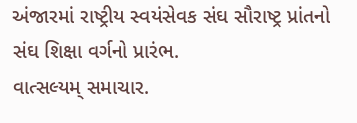અંજારમાં રાષ્ટ્રીય સ્વયંસેવક સંઘ સૌરાષ્ટ્ર પ્રાંતનો સંઘ શિક્ષા વર્ગનો પ્રારંભ.
વાત્સલ્યમ્ સમાચાર.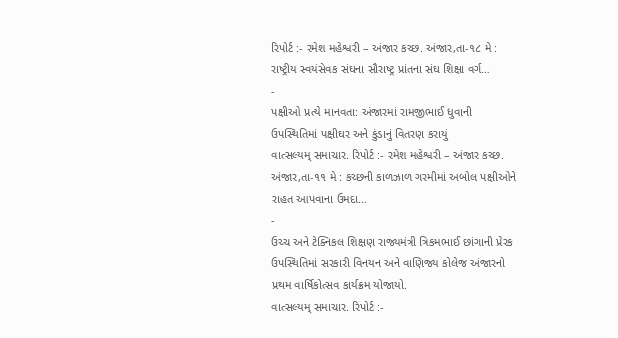રિપોર્ટ :- રમેશ મહેશ્વરી – અંજાર કચ્છ. અંજાર,તા-૧૮ મે : રાષ્ટ્રીય સ્વયંસેવક સંઘના સૌરાષ્ટ્ર પ્રાંતના સંઘ શિક્ષા વર્ગ…
-
પક્ષીઓ પ્રત્યે માનવતા: અંજારમાં રામજીભાઈ ધુવાની ઉપસ્થિતિમાં પક્ષીઘર અને કુંડાનું વિતરણ કરાયું
વાત્સલ્યમ્ સમાચાર. રિપોર્ટ :- રમેશ મહેશ્વરી – અંજાર કચ્છ. અંજાર,તા-૧૧ મે : કચ્છની કાળઝાળ ગરમીમાં અબોલ પક્ષીઓને રાહત આપવાના ઉમદા…
-
ઉચ્ચ અને ટેક્નિકલ શિક્ષણ રાજ્યમંત્રી ત્રિકમભાઈ છાંગાની પ્રેરક ઉપસ્થિતિમાં સરકારી વિનયન અને વાણિજ્ય કોલેજ અંજારનો પ્રથમ વાર્ષિકોત્સવ કાર્યક્રમ યોજાયો.
વાત્સલ્યમ્ સમાચાર. રિપોર્ટ :-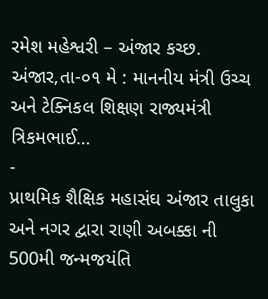રમેશ મહેશ્વરી – અંજાર કચ્છ. અંજાર,તા-૦૧ મે : માનનીય મંત્રી ઉચ્ચ અને ટેક્નિકલ શિક્ષણ રાજ્યમંત્રી ત્રિકમભાઈ…
-
પ્રાથમિક શૈક્ષિક મહાસંઘ અંજાર તાલુકા અને નગર દ્વારા રાણી અબક્કા ની 500મી જન્મજયંતિ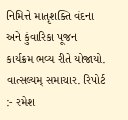નિમિત્તે માતૃશક્તિ વંદના અને કુંવારિકા પૂજન કાર્યક્રમ ભવ્ય રીતે યોજાયો.
વાત્સલ્યમ્ સમાચાર. રિપોર્ટ :- રમેશ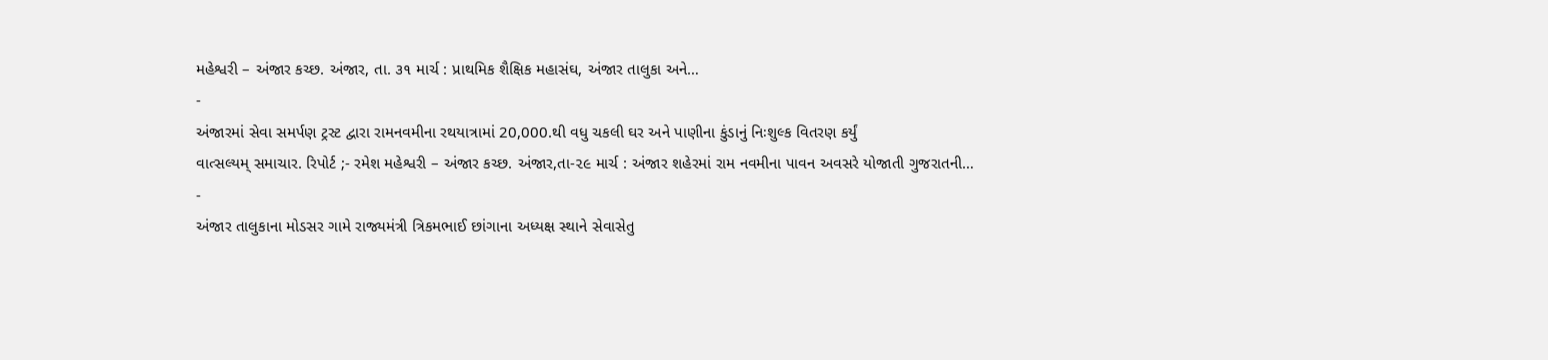મહેશ્વરી – અંજાર કચ્છ. અંજાર, તા. ૩૧ માર્ચ : પ્રાથમિક શૈક્ષિક મહાસંઘ, અંજાર તાલુકા અને…
-
અંજારમાં સેવા સમર્પણ ટ્રસ્ટ દ્વારા રામનવમીના રથયાત્રામાં 20,000.થી વધુ ચકલી ઘર અને પાણીના કુંડાનું નિઃશુલ્ક વિતરણ કર્યું
વાત્સલ્યમ્ સમાચાર. રિપોર્ટ ;- રમેશ મહેશ્વરી – અંજાર કચ્છ. અંજાર,તા-૨૯ માર્ચ : અંજાર શહેરમાં રામ નવમીના પાવન અવસરે યોજાતી ગુજરાતની…
-
અંજાર તાલુકાના મોડસર ગામે રાજ્યમંત્રી ત્રિકમભાઈ છાંગાના અધ્યક્ષ સ્થાને સેવાસેતુ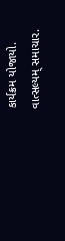કાર્યક્રમ યોજાયો.
વાત્સલ્યમ્ સમાચાર.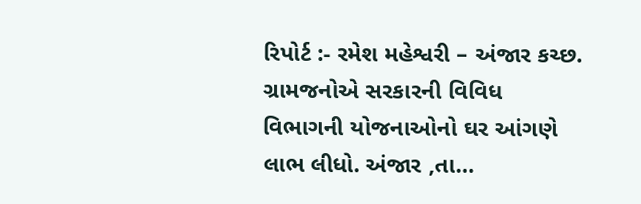રિપોર્ટ :- રમેશ મહેશ્વરી – અંજાર કચ્છ. ગ્રામજનોએ સરકારની વિવિધ વિભાગની યોજનાઓનો ઘર આંગણે લાભ લીધો. અંજાર ,તા…